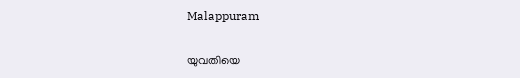Malappuram

യുവതിയെ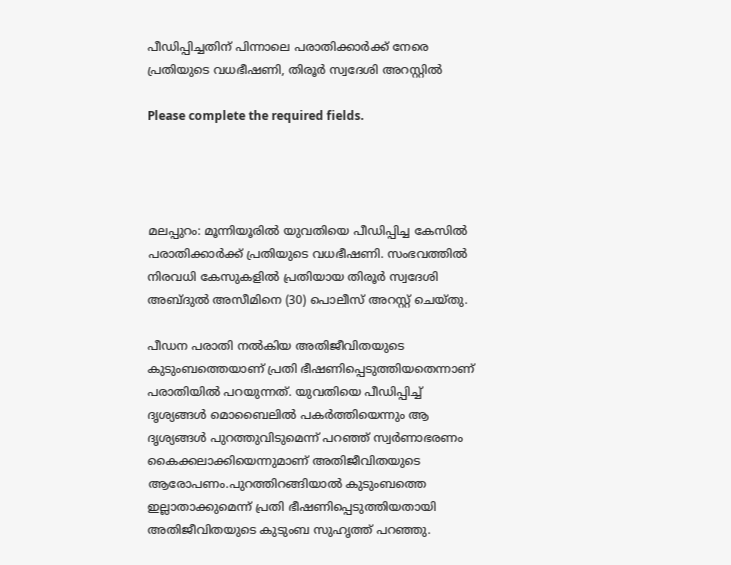പീഡിപ്പിച്ചതിന് പിന്നാലെ പരാതിക്കാർക്ക് നേരെ പ്രതിയുടെ വധഭീഷണി, തിരൂർ സ്വദേശി അറസ്റ്റിൽ

Please complete the required fields.




മലപ്പുറം: മൂന്നിയൂരിൽ യുവതിയെ പീഡിപ്പിച്ച കേസിൽ പരാതിക്കാർക്ക് പ്രതിയുടെ വധഭീഷണി. സംഭവത്തിൽ നിരവധി കേസുകളിൽ പ്രതിയായ തിരൂർ സ്വദേശി അബ്ദുൽ അസീമിനെ (30) പൊലീസ് അറസ്റ്റ് ചെയ്തു.

പീഡന പരാതി നൽകിയ അതിജീവിതയുടെ കുടുംബത്തെയാണ് പ്രതി ഭീഷണിപ്പെടുത്തിയതെന്നാണ് പരാതിയിൽ പറയുന്നത്. യുവതിയെ പീഡിപ്പിച്ച് ദൃശ്യങ്ങൾ മൊബൈലിൽ പകർത്തിയെന്നും ആ ദൃശ്യങ്ങൾ പുറത്തുവിടുമെന്ന് പറഞ്ഞ് സ്വർണാഭരണം കൈക്കലാക്കിയെന്നുമാണ് അതിജീവിതയുടെ ആരോപണം.പുറത്തിറങ്ങിയാൽ കുടുംബത്തെ ഇല്ലാതാക്കുമെന്ന് പ്രതി ഭീഷണിപ്പെടുത്തിയതായി അതിജീവിതയുടെ കുടുംബ സുഹൃത്ത് പറഞ്ഞു.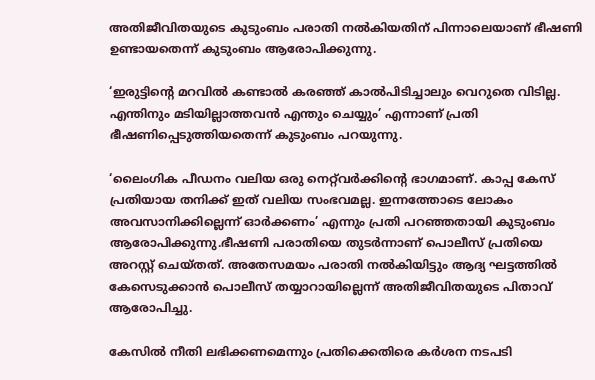അതിജീവിതയുടെ കുടുംബം പരാതി നൽകിയതിന് പിന്നാലെയാണ് ഭീഷണി ഉണ്ടായതെന്ന് കുടുംബം ആരോപിക്കുന്നു.

‘ഇരുട്ടിന്റെ മറവിൽ കണ്ടാൽ കരഞ്ഞ് കാൽപിടിച്ചാലും വെറുതെ വിടില്ല. എന്തിനും മടിയില്ലാത്തവൻ എന്തും ചെയ്യും’ എന്നാണ് പ്രതി ഭീഷണിപ്പെടുത്തിയതെന്ന് കുടുംബം പറയുന്നു.

‘ലൈംഗിക പീഡനം വലിയ ഒരു നെറ്റ്‌വർക്കിന്റെ ഭാഗമാണ്. കാപ്പ കേസ് പ്രതിയായ തനിക്ക് ഇത് വലിയ സംഭവമല്ല. ഇന്നത്തോടെ ലോകം അവസാനിക്കില്ലെന്ന് ഓർക്കണം’ എന്നും പ്രതി പറഞ്ഞതായി കുടുംബം ആരോപിക്കുന്നു.ഭീഷണി പരാതിയെ തുടർന്നാണ് പൊലീസ് പ്രതിയെ അറസ്റ്റ് ചെയ്തത്. അതേസമയം പരാതി നൽകിയിട്ടും ആദ്യ ഘട്ടത്തിൽ കേസെടുക്കാൻ പൊലീസ് തയ്യാറായില്ലെന്ന് അതിജീവിതയുടെ പിതാവ് ആരോപിച്ചു.

കേസിൽ നീതി ലഭിക്കണമെന്നും പ്രതിക്കെതിരെ കർശന നടപടി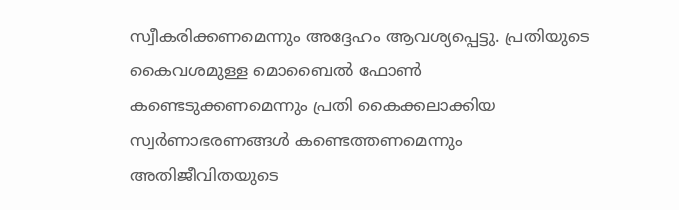സ്വീകരിക്കണമെന്നും അദ്ദേഹം ആവശ്യപ്പെട്ടു. പ്രതിയുടെ കൈവശമുള്ള മൊബൈൽ ഫോൺ കണ്ടെടുക്കണമെന്നും പ്രതി കൈക്കലാക്കിയ സ്വർണാഭരണങ്ങൾ കണ്ടെത്തണമെന്നും അതിജീവിതയുടെ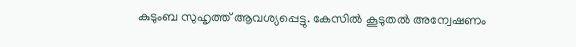കുടുംബ സുഹൃത്ത് ആവശ്യപ്പെട്ടു. കേസിൽ കൂടുതൽ അന്വേഷണം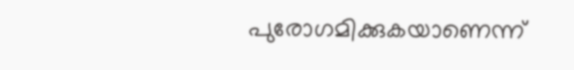പുരോഗമിക്കുകയാണെന്ന്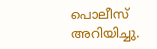പൊലീസ് അറിയിച്ചു.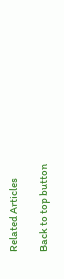Related Articles

Back to top button